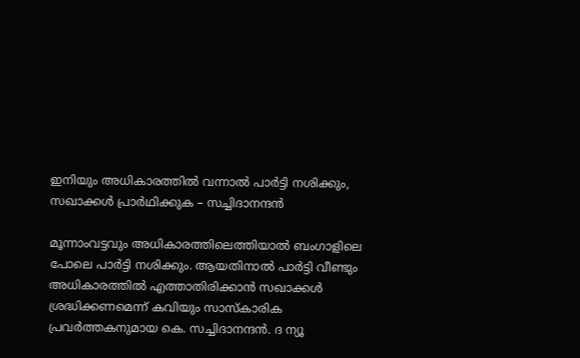ഇനിയും അധികാരത്തിൽ വന്നാൽ പാർട്ടി നശിക്കും, സഖാക്കൾ പ്രാർഥിക്കുക – സച്ചിദാനന്ദൻ

മൂന്നാംവട്ടവും അധികാരത്തിലെത്തിയാല്‍ ബംഗാളിലെ പോലെ പാര്‍ട്ടി നശിക്കും. ആയതിനാൽ പാർട്ടി വീണ്ടും അധികാരത്തിൽ എത്താതിരിക്കാൻ സഖാക്കൾ ശ്രദ്ധിക്കണമെന്ന് കവിയും സാസ്കാരിക പ്രവർത്തകനുമായ കെ. സച്ചിദാനന്ദൻ. ദ ന്യൂ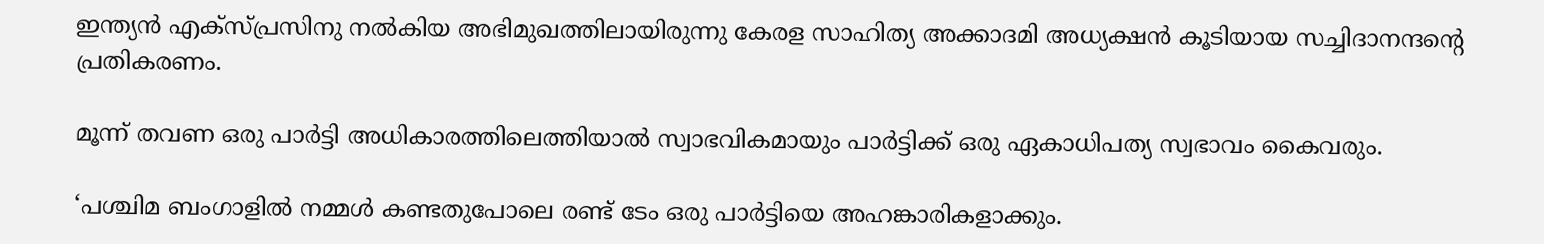ഇന്ത്യൻ എക്സ്പ്രസിനു നൽകിയ അഭിമുഖത്തിലായിരുന്നു കേരള സാഹിത്യ അക്കാദമി അധ്യക്ഷൻ കൂടിയായ സച്ചിദാനന്ദൻ്റെ പ്രതികരണം.

മൂന്ന് തവണ ഒരു പാര്‍ട്ടി അധികാരത്തിലെത്തിയാല്‍ സ്വാഭവികമായും പാര്‍ട്ടിക്ക് ഒരു ഏകാധിപത്യ സ്വഭാവം കൈവരും.

‘പശ്ചിമ ബംഗാളിൽ നമ്മൾ കണ്ടതുപോലെ രണ്ട് ടേം ഒരു പാർട്ടിയെ അഹങ്കാരികളാക്കും.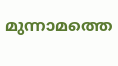മുന്നാമത്തെ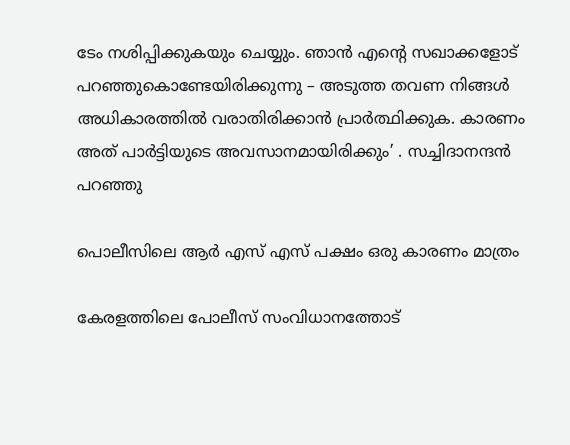ടേം നശിപ്പിക്കുകയും ചെയ്യും. ഞാൻ എന്റെ സഖാക്കളോട് പറഞ്ഞുകൊണ്ടേയിരിക്കുന്നു – അടുത്ത തവണ നിങ്ങൾ അധികാരത്തിൽ വരാതിരിക്കാൻ പ്രാർത്ഥിക്കുക. കാരണം അത് പാര്‍ട്ടിയുടെ അവസാനമായിരിക്കും’ . സച്ചിദാനന്ദൻ പറഞ്ഞു

പൊലീസിലെ ആർ എസ് എസ് പക്ഷം ഒരു കാരണം മാത്രം

കേരളത്തിലെ പോലീസ് സംവിധാനത്തോട്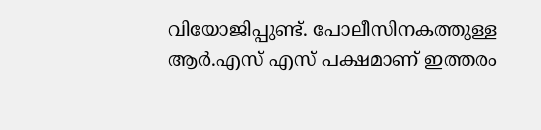വിയോജിപ്പുണ്ട്. പോലീസിനകത്തുള്ള ആർ.എസ് എസ് പക്ഷമാണ് ഇത്തരം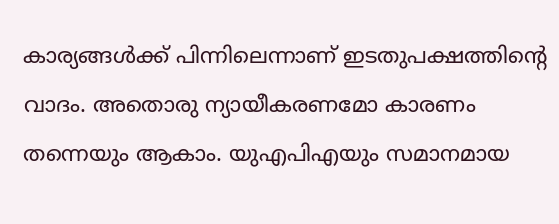കാര്യങ്ങൾക്ക് പിന്നിലെന്നാണ് ഇടതുപക്ഷത്തിന്റെ വാദം. അതൊരു ന്യായീകരണമോ കാരണം തന്നെയും ആകാം. യുഎപിഎയും സമാനമായ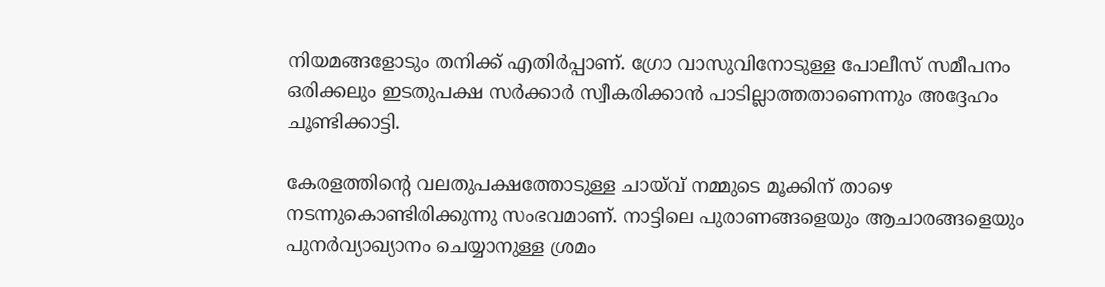നിയമങ്ങളോടും തനിക്ക് എതിർപ്പാണ്. ഗ്രോ വാസുവിനോടുള്ള പോലീസ് സമീപനം ഒരിക്കലും ഇടതുപക്ഷ സർക്കാർ സ്വീകരിക്കാൻ പാടില്ലാത്തതാണെന്നും അദ്ദേഹം ചൂണ്ടിക്കാട്ടി.

കേരളത്തിന്റെ വലതുപക്ഷത്തോടുള്ള ചായ്‌വ് നമ്മുടെ മൂക്കിന് താഴെ നടന്നുകൊണ്ടിരിക്കുന്നു സംഭവമാണ്. നാട്ടിലെ പുരാണങ്ങളെയും ആചാരങ്ങളെയും പുനർവ്യാഖ്യാനം ചെയ്യാനുള്ള ശ്രമം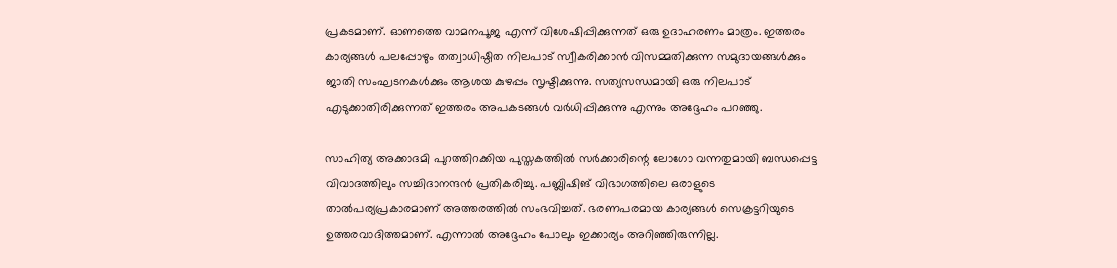പ്രകടമാണ്. ഓണത്തെ വാമനപൂജ എന്ന് വിശേഷിപ്പിക്കുന്നത് ഒരു ഉദാഹരണം മാത്രം. ഇത്തരം കാര്യങ്ങൾ പലപ്പോഴും തത്വാധിഷ്ഠിത നിലപാട് സ്വീകരിക്കാന്‍ വിസമ്മതിക്കുന്ന സമുദായങ്ങള്‍ക്കും ജാതി സംഘടനകള്‍ക്കും ആശയ കുഴപ്പം സൃഷ്ടിക്കുന്നു. സത്യസന്ധമായി ഒരു നിലപാട് എടുക്കാതിരിക്കുന്നത് ഇത്തരം അപകടങ്ങൾ വർധിപ്പിക്കുന്നു എന്നും അദ്ദേഹം പറഞ്ഞു.

സാഹിത്യ അക്കാദമി പുറത്തിറക്കിയ പുസ്തകത്തില്‍ സര്‍ക്കാരിന്റെ ലോഗോ വന്നതുമായി ബന്ധപ്പെട്ട വിവാദത്തിലും സച്ചിദാനന്ദന്‍ പ്രതികരിച്ചു. പബ്ലിഷിങ് വിഭാഗത്തിലെ ഒരാളുടെ താല്‍പര്യപ്രകാരമാണ് അത്തരത്തില്‍ സംഭവിച്ചത്. ഭരണപരമായ കാര്യങ്ങള്‍ സെക്രട്ടറിയുടെ ഉത്തരവാദിത്തമാണ്. എന്നാല്‍ അദ്ദേഹം പോലും ഇക്കാര്യം അറിഞ്ഞിരുന്നില്ല.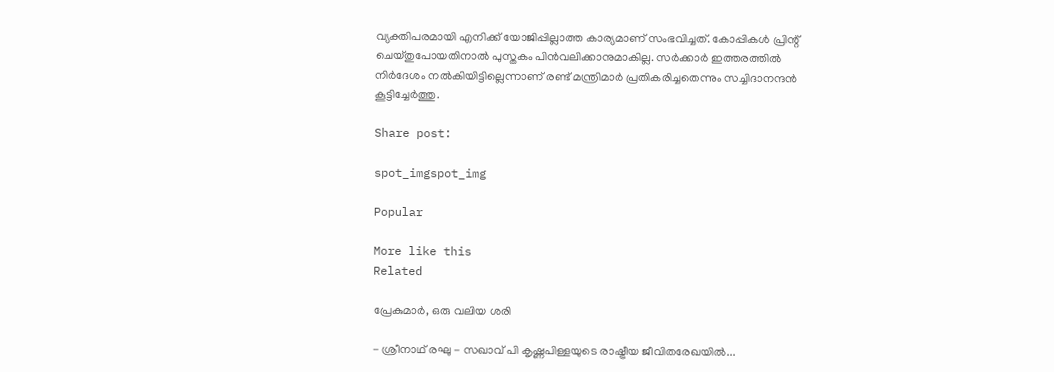വ്യക്തിപരമായി എനിക്ക് യോജിപ്പില്ലാത്ത കാര്യമാണ് സംഭവിച്ചത്. കോപ്പികള്‍ പ്രിന്റ് ചെയ്തുപോയതിനാല്‍ പുസ്തകം പിന്‍വലിക്കാനുമാകില്ല. സര്‍ക്കാര്‍ ഇത്തരത്തില്‍ നിര്‍ദേശം നല്‍കിയിട്ടില്ലെന്നാണ് രണ്ട് മന്ത്രിമാര്‍ പ്രതികരിച്ചതെന്നും സച്ചിദാനന്ദന്‍ കൂട്ടിച്ചേര്‍ത്തു.

Share post:

spot_imgspot_img

Popular

More like this
Related

പ്രേകുമാർ, ഒരു വലിയ ശരി

- ശ്രീനാഥ് രഘു - സഖാവ് പി കൃഷ്ണപിള്ളയുടെ രാഷ്ട്രീയ ജീവിതരേഖയിൽ...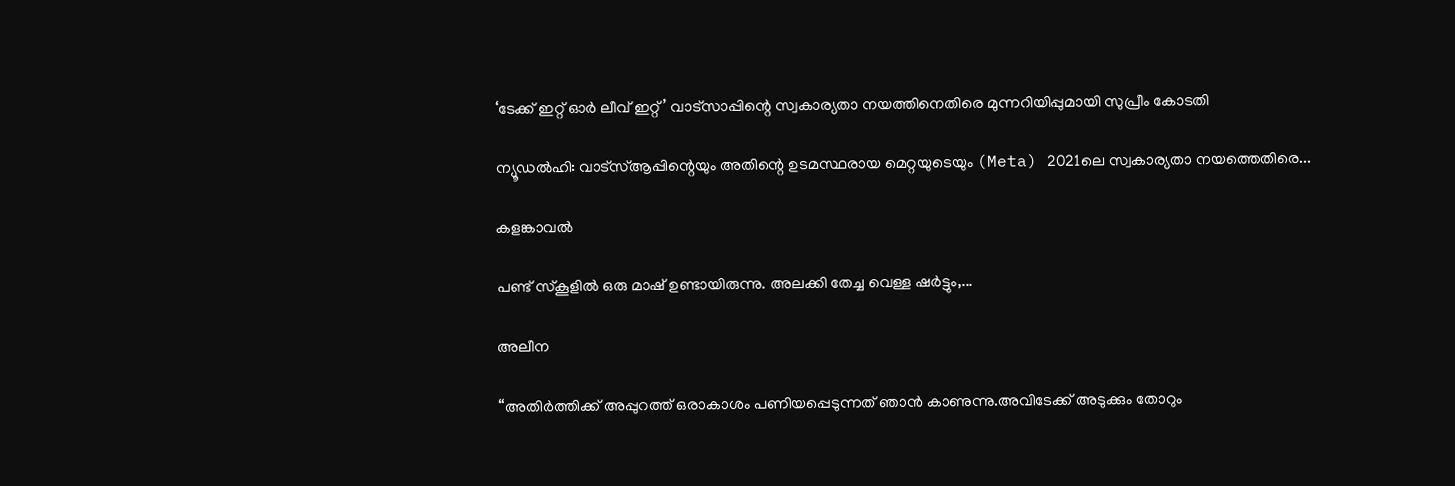‘ടേക്ക് ഇറ്റ് ഓർ ലീവ് ഇറ്റ്’ വാട്സാപ്പിന്റെ സ്വകാര്യതാ നയത്തിനെതിരെ മുന്നറിയിപ്പുമായി സുപ്രീം കോടതി

ന്യൂഡൽഹി: വാട്‌സ്ആപ്പിന്റെയും അതിന്റെ ഉടമസ്ഥരായ മെറ്റയുടെയും (Meta) 2021ലെ സ്വകാര്യതാ നയത്തെതിരെ...

കളങ്കാവൽ

പണ്ട് സ്കൂളിൽ ഒരു മാഷ് ഉണ്ടായിരുന്നു. അലക്കി തേച്ച വെള്ള ഷർട്ടും,...

അലീന

“അതിര്‍ത്തിക്ക് അപ്പുറത്ത് ഒരാകാശം പണിയപ്പെടുന്നത് ഞാന്‍ കാണുന്നു.അവിടേക്ക് അടുക്കും തോറും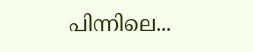പിന്നിലെ...